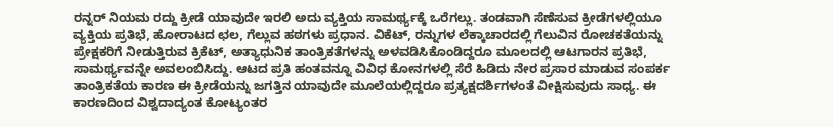ರನ್ನರ್ ನಿಯಮ ರದ್ದು ಕ್ರೀಡೆ ಯಾವುದೇ ಇರಲಿ ಅದು ವ್ಯಕ್ತಿಯ ಸಾಮರ್ಥ್ಯಕ್ಕೆ ಒರೆಗಲ್ಲು. ತಂಡವಾಗಿ ಸೆಣೆಸುವ ಕ್ರೀಡೆಗಳಲ್ಲಿಯೂ ವ್ಯಕ್ತಿಯ ಪ್ರತಿಭೆ, ಹೋರಾಟದ ಛಲ, ಗೆಲ್ಲುವ ಹಠಗಳು ಪ್ರಧಾನ. ವಿಕೆಟ್, ರನ್ನುಗಳ ಲೆಕ್ಕಾಚಾರದಲ್ಲಿ ಗೆಲುವಿನ ರೋಚಕತೆಯನ್ನು ಪ್ರೇಕ್ಷಕರಿಗೆ ನೀಡುತ್ತಿರುವ ಕ್ರಿಕೆಟ್, ಅತ್ಯಾಧುನಿಕ ತಾಂತ್ರಿಕತೆಗಳನ್ನು ಅಳವಡಿಸಿಕೊಂಡಿದ್ದರೂ ಮೂಲದಲ್ಲಿ ಆಟಗಾರನ ಪ್ರತಿಭೆ, ಸಾಮರ್ಥ್ಯವನ್ನೇ ಅವಲಂಬಿಸಿದ್ದು. ಆಟದ ಪ್ರತಿ ಹಂತವನ್ನೂ ವಿವಿಧ ಕೋನಗಳಲ್ಲಿ ಸೆರೆ ಹಿಡಿದು ನೇರ ಪ್ರಸಾರ ಮಾಡುವ ಸಂಪರ್ಕ ತಾಂತ್ರಿಕತೆಯ ಕಾರಣ ಈ ಕ್ರೀಡೆಯನ್ನು ಜಗತ್ತಿನ ಯಾವುದೇ ಮೂಲೆಯಲ್ಲಿದ್ದರೂ ಪ್ರತ್ಯಕ್ಷದರ್ಶಿಗಳಂತೆ ವೀಕ್ಷಿಸುವುದು ಸಾಧ್ಯ. ಈ ಕಾರಣದಿಂದ ವಿಶ್ವದಾದ್ಯಂತ ಕೋಟ್ಯಂತರ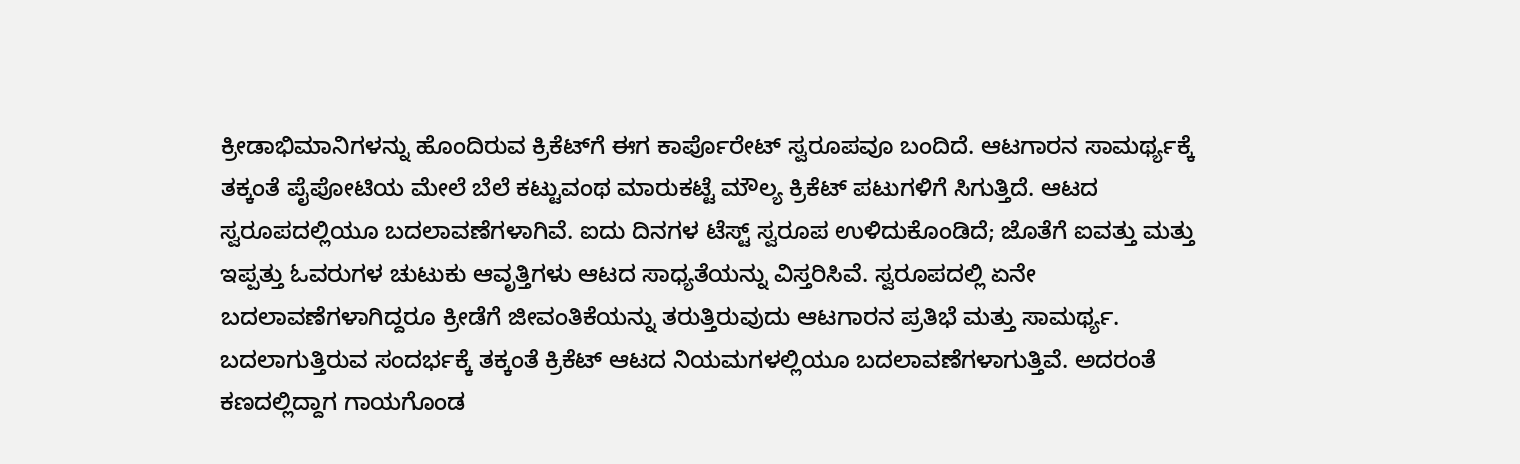ಕ್ರೀಡಾಭಿಮಾನಿಗಳನ್ನು ಹೊಂದಿರುವ ಕ್ರಿಕೆಟ್‌ಗೆ ಈಗ ಕಾರ್ಪೊರೇಟ್ ಸ್ವರೂಪವೂ ಬಂದಿದೆ. ಆಟಗಾರನ ಸಾಮರ್ಥ್ಯಕ್ಕೆ ತಕ್ಕಂತೆ ಪೈಪೋಟಿಯ ಮೇಲೆ ಬೆಲೆ ಕಟ್ಟುವಂಥ ಮಾರುಕಟ್ಟೆ ಮೌಲ್ಯ ಕ್ರಿಕೆಟ್ ಪಟುಗಳಿಗೆ ಸಿಗುತ್ತಿದೆ. ಆಟದ ಸ್ವರೂಪದಲ್ಲಿಯೂ ಬದಲಾವಣೆಗಳಾಗಿವೆ. ಐದು ದಿನಗಳ ಟೆಸ್ಟ್ ಸ್ವರೂಪ ಉಳಿದುಕೊಂಡಿದೆ; ಜೊತೆಗೆ ಐವತ್ತು ಮತ್ತು ಇಪ್ಪತ್ತು ಓವರುಗಳ ಚುಟುಕು ಆವೃತ್ತಿಗಳು ಆಟದ ಸಾಧ್ಯತೆಯನ್ನು ವಿಸ್ತರಿಸಿವೆ. ಸ್ವರೂಪದಲ್ಲಿ ಏನೇ ಬದಲಾವಣೆಗಳಾಗಿದ್ದರೂ ಕ್ರೀಡೆಗೆ ಜೀವಂತಿಕೆಯನ್ನು ತರುತ್ತಿರುವುದು ಆಟಗಾರನ ಪ್ರತಿಭೆ ಮತ್ತು ಸಾಮರ್ಥ್ಯ. ಬದಲಾಗುತ್ತಿರುವ ಸಂದರ್ಭಕ್ಕೆ ತಕ್ಕಂತೆ ಕ್ರಿಕೆಟ್ ಆಟದ ನಿಯಮಗಳಲ್ಲಿಯೂ ಬದಲಾವಣೆಗಳಾಗುತ್ತಿವೆ. ಅದರಂತೆ ಕಣದಲ್ಲಿದ್ದಾಗ ಗಾಯಗೊಂಡ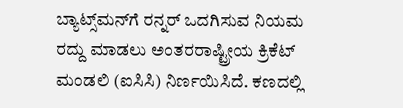ಬ್ಯಾಟ್ಸ್‌ಮನ್‌ಗೆ ರನ್ನರ್ ಒದಗಿಸುವ ನಿಯಮ ರದ್ದು ಮಾಡಲು ಅಂತರರಾಷ್ಟ್ರೀಯ ಕ್ರಿಕೆಟ್ ಮಂಡಲಿ (ಐಸಿಸಿ) ನಿರ್ಣಯಿಸಿದೆ. ಕಣದಲ್ಲಿ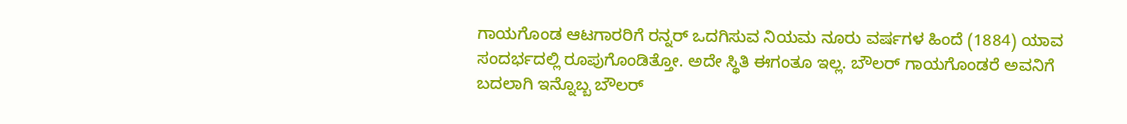ಗಾಯಗೊಂಡ ಆಟಗಾರರಿಗೆ ರನ್ನರ್ ಒದಗಿಸುವ ನಿಯಮ ನೂರು ವರ್ಷಗಳ ಹಿಂದೆ (1884) ಯಾವ ಸಂದರ್ಭದಲ್ಲಿ ರೂಪುಗೊಂಡಿತ್ತೋ. ಅದೇ ಸ್ಥಿತಿ ಈಗಂತೂ ಇಲ್ಲ. ಬೌಲರ್ ಗಾಯಗೊಂಡರೆ ಅವನಿಗೆ ಬದಲಾಗಿ ಇನ್ನೊಬ್ಬ ಬೌಲರ್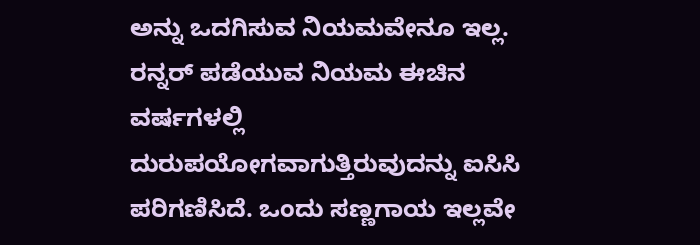ಅನ್ನು ಒದಗಿಸುವ ನಿಯಮವೇನೂ ಇಲ್ಲ. ರನ್ನರ್ ಪಡೆಯುವ ನಿಯಮ ಈಚಿನ ವರ್ಷಗಳಲ್ಲಿ ದುರುಪಯೋಗವಾಗುತ್ತಿರುವುದನ್ನು ಐಸಿಸಿ ಪರಿಗಣಿಸಿದೆ. ಒಂದು ಸಣ್ಣಗಾಯ ಇಲ್ಲವೇ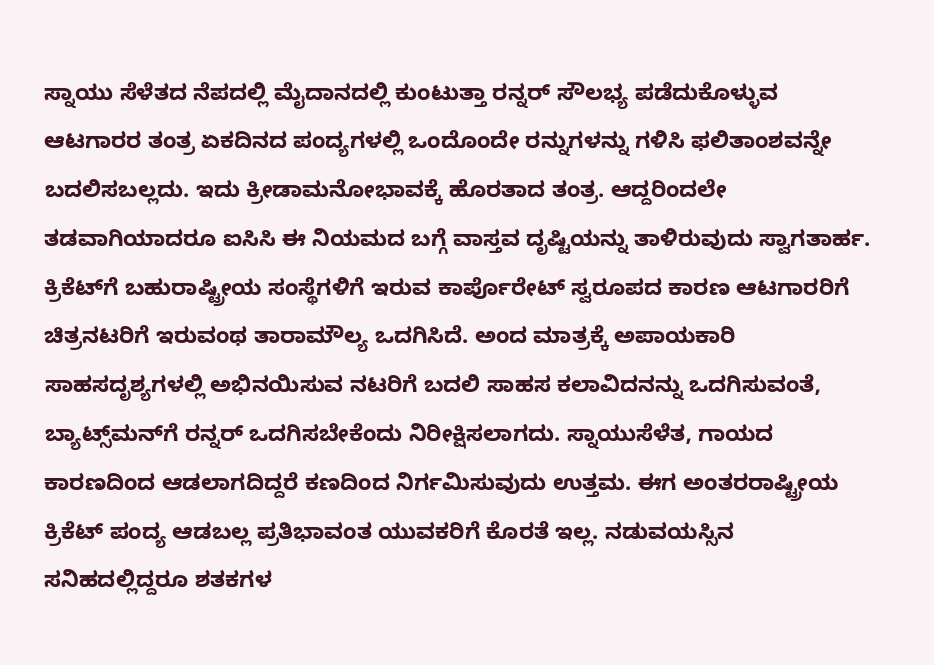ಸ್ನಾಯು ಸೆಳೆತದ ನೆಪದಲ್ಲಿ ಮೈದಾನದಲ್ಲಿ ಕುಂಟುತ್ತಾ ರನ್ನರ್ ಸೌಲಭ್ಯ ಪಡೆದುಕೊಳ್ಳುವ ಆಟಗಾರರ ತಂತ್ರ ಏಕದಿನದ ಪಂದ್ಯಗಳಲ್ಲಿ ಒಂದೊಂದೇ ರನ್ನುಗಳನ್ನು ಗಳಿಸಿ ಫಲಿತಾಂಶವನ್ನೇ ಬದಲಿಸಬಲ್ಲದು. ಇದು ಕ್ರೀಡಾಮನೋಭಾವಕ್ಕೆ ಹೊರತಾದ ತಂತ್ರ. ಆದ್ದರಿಂದಲೇ ತಡವಾಗಿಯಾದರೂ ಐಸಿಸಿ ಈ ನಿಯಮದ ಬಗ್ಗೆ ವಾಸ್ತವ ದೃಷ್ಟಿಯನ್ನು ತಾಳಿರುವುದು ಸ್ವಾಗತಾರ್ಹ. ಕ್ರಿಕೆಟ್‌ಗೆ ಬಹುರಾಷ್ಟ್ರೀಯ ಸಂಸ್ಥೆಗಳಿಗೆ ಇರುವ ಕಾರ್ಪೊರೇಟ್ ಸ್ವರೂಪದ ಕಾರಣ ಆಟಗಾರರಿಗೆ ಚಿತ್ರನಟರಿಗೆ ಇರುವಂಥ ತಾರಾಮೌಲ್ಯ ಒದಗಿಸಿದೆ. ಅಂದ ಮಾತ್ರಕ್ಕೆ ಅಪಾಯಕಾರಿ ಸಾಹಸದೃಶ್ಯಗಳಲ್ಲಿ ಅಭಿನಯಿಸುವ ನಟರಿಗೆ ಬದಲಿ ಸಾಹಸ ಕಲಾವಿದನನ್ನು ಒದಗಿಸುವಂತೆ, ಬ್ಯಾಟ್ಸ್‌ಮನ್‌ಗೆ ರನ್ನರ್ ಒದಗಿಸಬೇಕೆಂದು ನಿರೀಕ್ಷಿಸಲಾಗದು. ಸ್ನಾಯುಸೆಳೆತ, ಗಾಯದ ಕಾರಣದಿಂದ ಆಡಲಾಗದಿದ್ದರೆ ಕಣದಿಂದ ನಿರ್ಗಮಿಸುವುದು ಉತ್ತಮ. ಈಗ ಅಂತರರಾಷ್ಟ್ರೀಯ ಕ್ರಿಕೆಟ್ ಪಂದ್ಯ ಆಡಬಲ್ಲ ಪ್ರತಿಭಾವಂತ ಯುವಕರಿಗೆ ಕೊರತೆ ಇಲ್ಲ. ನಡುವಯಸ್ಸಿನ ಸನಿಹದಲ್ಲಿದ್ದರೂ ಶತಕಗಳ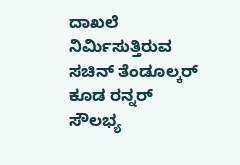ದಾಖಲೆ ನಿರ್ಮಿಸುತ್ತಿರುವ ಸಚಿನ್ ತೆಂಡೂಲ್ಕರ್ ಕೂಡ ರನ್ನರ್ ಸೌಲಭ್ಯ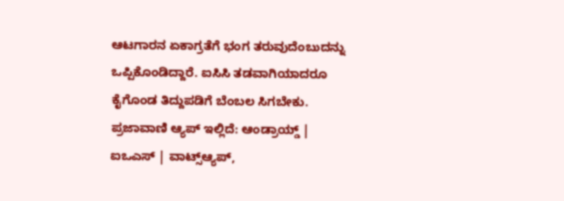ಆಟಗಾರನ ಏಕಾಗ್ರತೆಗೆ ಭಂಗ ತರುವುದೆಂಬುದನ್ನು ಒಪ್ಪಿಕೊಂಡಿದ್ದಾರೆ. ಐಸಿಸಿ ತಡವಾಗಿಯಾದರೂ ಕೈಗೊಂಡ ತಿದ್ದುಪಡಿಗೆ ಬೆಂಬಲ ಸಿಗಬೇಕು. ಪ್ರಜಾವಾಣಿ ಆ್ಯಪ್ ಇಲ್ಲಿದೆ: ಆಂಡ್ರಾಯ್ಡ್ | ಐಒಎಸ್ | ವಾಟ್ಸ್ಆ್ಯಪ್,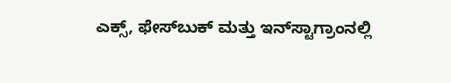ಎಕ್ಸ್, ಫೇಸ್‌ಬುಕ್ ಮತ್ತು ಇನ್‌ಸ್ಟಾಗ್ರಾಂನಲ್ಲಿ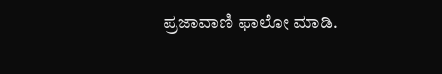ಪ್ರಜಾವಾಣಿ ಫಾಲೋ ಮಾಡಿ.